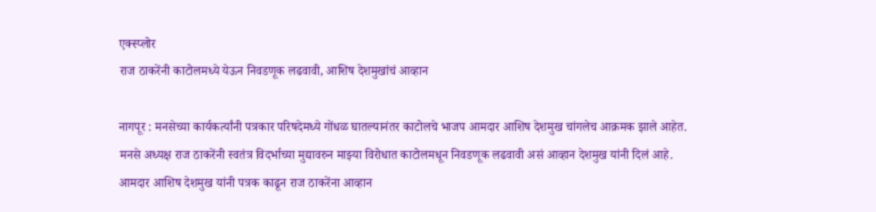एक्स्प्लोर
राज ठाकरेंनी काटोलमध्ये येऊन निवडणूक लढवावी, आशिष देशमुखांचं आव्हान

नागपूर : मनसेच्या कार्यकर्त्यांनी पत्रकार परिषदेमध्ये गोंधळ घातल्यानंतर काटोलचे भाजप आमदार आशिष देशमुख चांगलेच आक्रमक झाले आहेत. मनसे अध्यक्ष राज ठाकरेंनी स्वतंत्र विदर्भाच्या मुद्यावरुन माझ्या विरोधात काटोलमधून निवडणूक लढवावी असं आव्हान देशमुख यांनी दिलं आहे. आमदार आशिष देशमुख यांनी पत्रक काढून राज ठाकरेंना आव्हान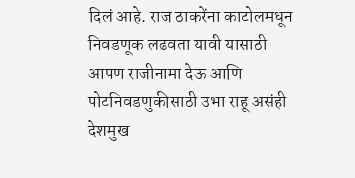दिलं आहे. राज ठाकरेंना काटोलमधून निवडणूक लढवता यावी यासाठी आपण राजीनामा देऊ आणि पोटनिवडणुकीसाठी उभा राहू असंही देशमुख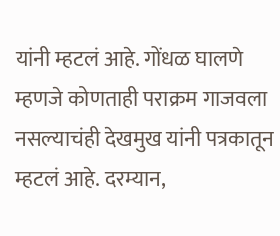यांनी म्हटलं आहे. गोंधळ घालणे म्हणजे कोणताही पराक्रम गाजवला नसल्याचंही देखमुख यांनी पत्रकातून म्हटलं आहे. दरम्यान,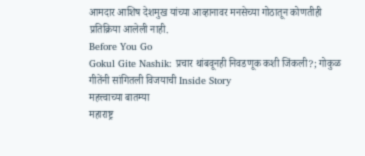आमदार आशिष देशमुख यांच्या आव्हानावर मनसेच्या गोठातून कोणतीही प्रतिक्रिया आलेली नाही.
Before You Go
Gokul Gite Nashik: प्रचार थांबवूनही निवडणूक कशी जिंकली?; गोकुळ गीतेंनी सांगितली विजयाची Inside Story
महत्त्वाच्या बातम्या
महाराष्ट्र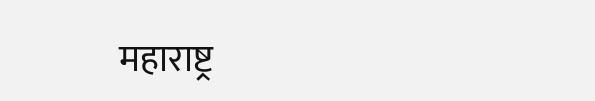महाराष्ट्र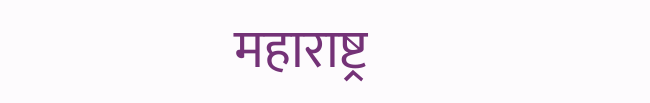महाराष्ट्र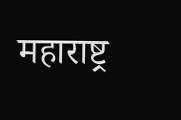महाराष्ट्र